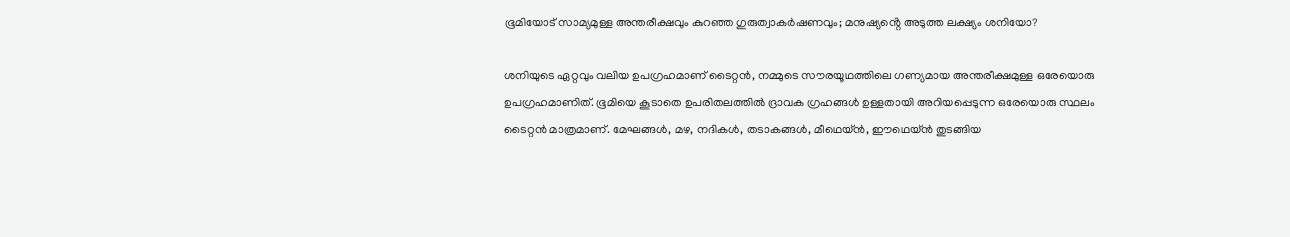ഭൂമിയോട് സാമ്യമുള്ള അന്തരീക്ഷവും കുറഞ്ഞ ഗുരുത്വാകർഷണവും; മനുഷ്യൻ്റെ അടുത്ത ലക്ഷ്യം ശനിയോ?

ശനിയുടെ ഏറ്റവും വലിയ ഉപഗ്രഹമാണ് ടൈറ്റൻ, നമ്മുടെ സൗരയൂഥത്തിലെ ഗണ്യമായ അന്തരീക്ഷമുള്ള ഒരേയൊരു ഉപഗ്രഹമാണിത്. ഭൂമിയെ കൂടാതെ ഉപരിതലത്തിൽ ദ്രാവക ഗ്രഹങ്ങൾ ഉള്ളതായി അറിയപ്പെടുന്ന ഒരേയൊരു സ്ഥലം ടൈറ്റൻ മാത്രമാണ്. മേഘങ്ങൾ, മഴ, നദികൾ, തടാകങ്ങൾ, മീഥെയ്ൻ, ഈഥെയ്ൻ തുടങ്ങിയ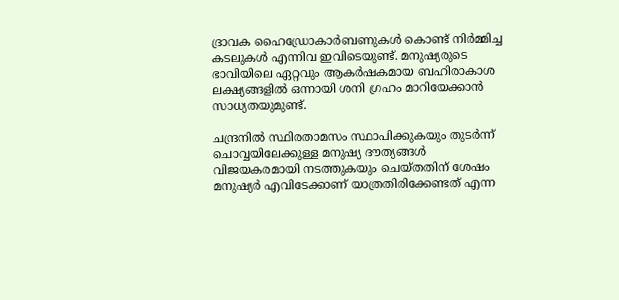ദ്രാവക ഹൈഡ്രോകാർബണുകൾ കൊണ്ട് നിർമ്മിച്ച കടലുകൾ എന്നിവ ഇവിടെയുണ്ട്. മനുഷ്യരുടെ ഭാവിയിലെ ഏറ്റവും ആകർഷകമായ ബഹിരാകാശ ലക്ഷ്യങ്ങളിൽ ഒന്നായി ശനി ഗ്രഹം മാറിയേക്കാൻ സാധ്യതയുമുണ്ട്.

ചന്ദ്രനിൽ സ്ഥിരതാമസം സ്ഥാപിക്കുകയും തുടർന്ന് ചൊവ്വയിലേക്കുള്ള മനുഷ്യ ദൗത്യങ്ങൾ വിജയകരമായി നടത്തുകയും ചെയ്തതിന് ശേഷം മനുഷ്യർ എവിടേക്കാണ് യാത്രതിരിക്കേണ്ടത് എന്ന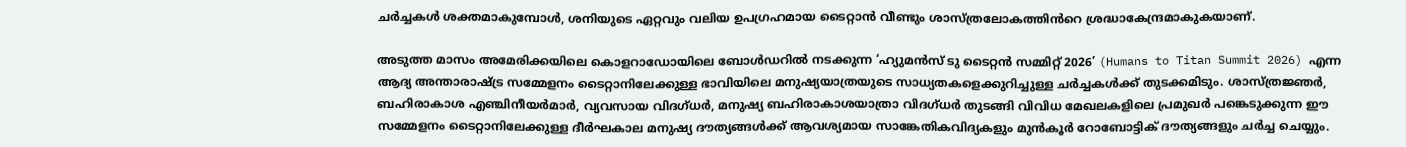ചർച്ചകൾ ശക്തമാകുമ്പോൾ, ശനിയുടെ ഏറ്റവും വലിയ ഉപഗ്രഹമായ ടൈറ്റാൻ വീണ്ടും ശാസ്ത്രലോകത്തിൻറെ ശ്രദ്ധാകേന്ദ്രമാകുകയാണ്.

അടുത്ത മാസം അമേരിക്കയിലെ കൊളറാഡോയിലെ ബോൾഡറിൽ നടക്കുന്ന ‘ഹ്യുമൻസ് ടു ടൈറ്റൻ സമ്മിറ്റ് 2026’ (Humans to Titan Summit 2026) എന്ന ആദ്യ അന്താരാഷ്ട്ര സമ്മേളനം ടൈറ്റാനിലേക്കുള്ള ഭാവിയിലെ മനുഷ്യയാത്രയുടെ സാധ്യതകളെക്കുറിച്ചുള്ള ചർച്ചകൾക്ക് തുടക്കമിടും. ശാസ്ത്രജ്ഞർ, ബഹിരാകാശ എഞ്ചിനീയർമാർ, വ്യവസായ വിദഗ്‌ധർ, മനുഷ്യ ബഹിരാകാശയാത്രാ വിദഗ്‌ധർ തുടങ്ങി വിവിധ മേഖലകളിലെ പ്രമുഖർ പങ്കെടുക്കുന്ന ഈ സമ്മേളനം ടൈറ്റാനിലേക്കുള്ള ദീർഘകാല മനുഷ്യ ദൗത്യങ്ങൾക്ക് ആവശ്യമായ സാങ്കേതികവിദ്യകളും മുൻകൂർ റോബോട്ടിക് ദൗത്യങ്ങളും ചർച്ച ചെയ്യും.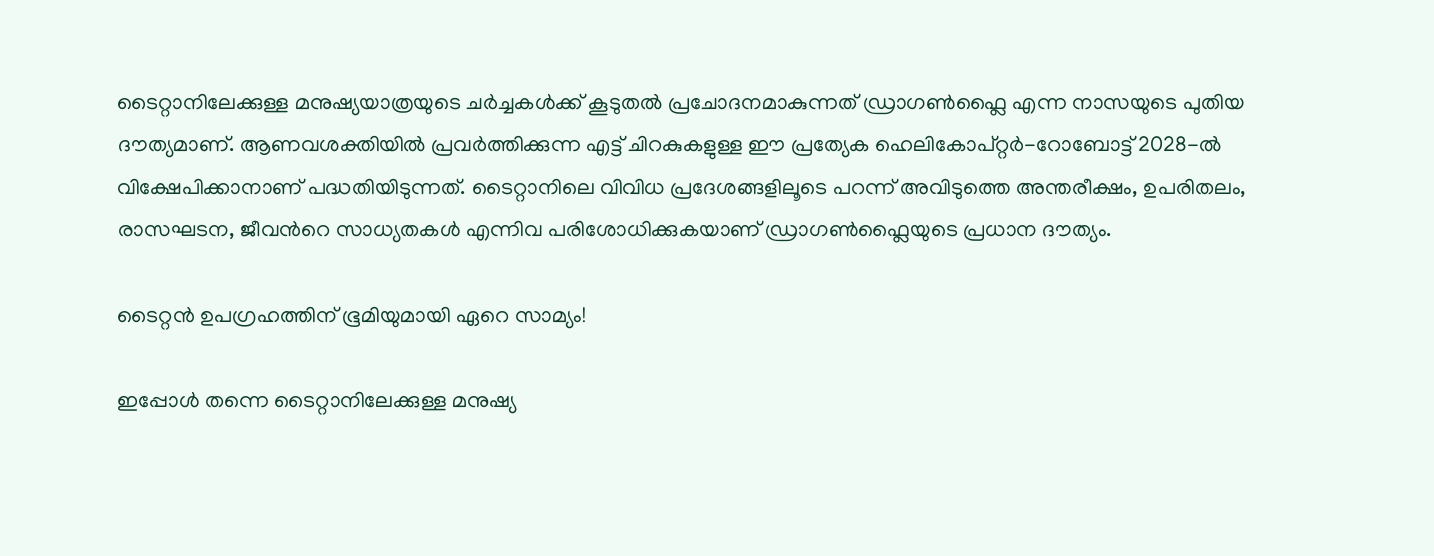ടൈറ്റാനിലേക്കുള്ള മനുഷ്യയാത്രയുടെ ചർച്ചകൾക്ക് കൂടുതൽ പ്രചോദനമാകുന്നത് ഡ്രാഗൺഫ്ലൈ എന്ന നാസയുടെ പുതിയ ദൗത്യമാണ്. ആണവശക്തിയിൽ പ്രവർത്തിക്കുന്ന എട്ട് ചിറകുകളുള്ള ഈ പ്രത്യേക ഹെലികോപ്റ്റർ-റോബോട്ട് 2028-ൽ വിക്ഷേപിക്കാനാണ് പദ്ധതിയിടുന്നത്. ടൈറ്റാനിലെ വിവിധ പ്രദേശങ്ങളിലൂടെ പറന്ന് അവിടുത്തെ അന്തരീക്ഷം, ഉപരിതലം, രാസഘടന, ജീവൻറെ സാധ്യതകൾ എന്നിവ പരിശോധിക്കുകയാണ് ഡ്രാഗൺഫ്ലൈയുടെ പ്രധാന ദൗത്യം.

ടൈറ്റൻ ഉപഗ്രഹത്തിന് ഭൂമിയുമായി ഏറെ സാമ്യം!

ഇപ്പോൾ തന്നെ ടൈറ്റാനിലേക്കുള്ള മനുഷ്യ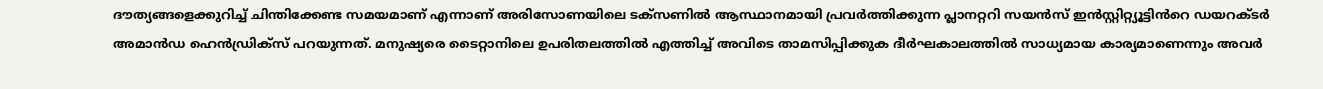ദൗത്യങ്ങളെക്കുറിച്ച് ചിന്തിക്കേണ്ട സമയമാണ് എന്നാണ് അരിസോണയിലെ ടക്‌സണിൽ ആസ്ഥാനമായി പ്രവർത്തിക്കുന്ന പ്ലാനറ്ററി സയൻസ് ഇൻസ്റ്റിറ്റ്യൂട്ടിൻറെ ഡയറക്‌ടർ അമാൻഡ ഹെൻഡ്രിക്‌സ് പറയുന്നത്. മനുഷ്യരെ ടൈറ്റാനിലെ ഉപരിതലത്തിൽ എത്തിച്ച് അവിടെ താമസിപ്പിക്കുക ദീർഘകാലത്തിൽ സാധ്യമായ കാര്യമാണെന്നും അവർ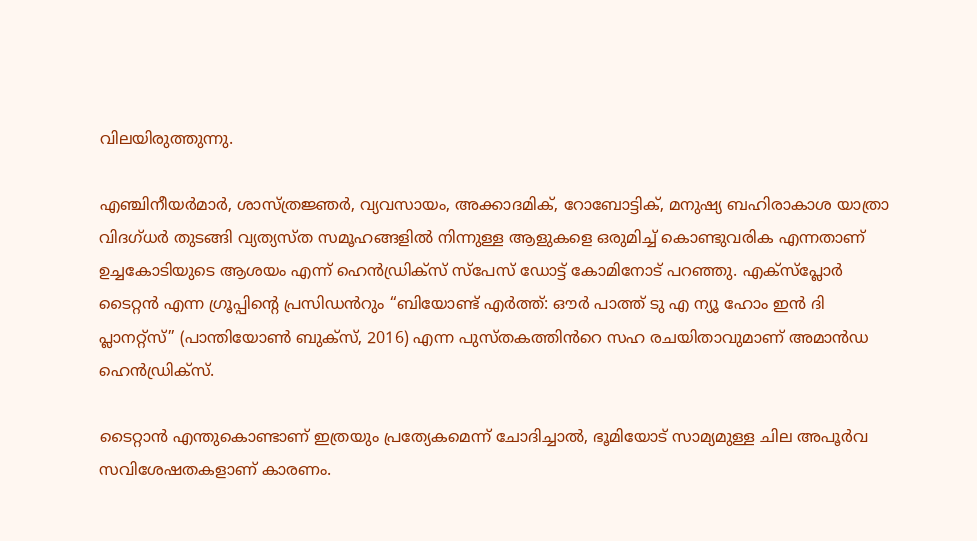വിലയിരുത്തുന്നു.

എഞ്ചിനീയർമാർ, ശാസ്ത്രജ്ഞർ, വ്യവസായം, അക്കാദമിക്, റോബോട്ടിക്, മനുഷ്യ ബഹിരാകാശ യാത്രാ വിദഗ്‌ധർ തുടങ്ങി വ്യത്യസ്‍ത സമൂഹങ്ങളിൽ നിന്നുള്ള ആളുകളെ ഒരുമിച്ച് കൊണ്ടുവരിക എന്നതാണ് ഉച്ചകോടിയുടെ ആശയം എന്ന് ഹെൻഡ്രിക്‌സ് സ്പേസ് ഡോട്ട് കോമിനോട് പറഞ്ഞു. എക്‌സ്‌പ്ലോർ ടൈറ്റൻ എന്ന ഗ്രൂപ്പിൻ്റെ പ്രസിഡൻറും “ബിയോണ്ട് എർത്ത്: ഔർ പാത്ത് ടു എ ന്യൂ ഹോം ഇൻ ദി പ്ലാനറ്റ്സ്” (പാന്തിയോൺ ബുക്സ്, 2016) എന്ന പുസ്തകത്തിൻറെ സഹ രചയിതാവുമാണ് അമാൻഡ ഹെൻഡ്രിക്‌സ്.

ടൈറ്റാൻ എന്തുകൊണ്ടാണ് ഇത്രയും പ്രത്യേകമെന്ന് ചോദിച്ചാൽ, ഭൂമിയോട് സാമ്യമുള്ള ചില അപൂർവ സവിശേഷതകളാണ് കാരണം.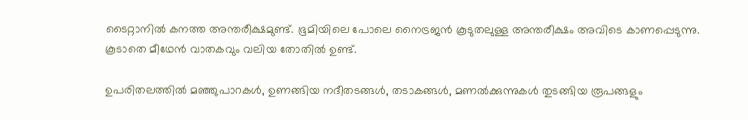ടൈറ്റാനിൽ കനത്ത അന്തരീക്ഷമുണ്ട്. ഭൂമിയിലെ പോലെ നൈട്രജൻ കൂടുതലുള്ള അന്തരീക്ഷം അവിടെ കാണപ്പെടുന്നു. കൂടാതെ മീഥേൻ വാതകവും വലിയ തോതിൽ ഉണ്ട്.

ഉപരിതലത്തിൽ മഞ്ഞുപാറകൾ, ഉണങ്ങിയ നദീതടങ്ങൾ, തടാകങ്ങൾ, മണൽക്കുന്നുകൾ തുടങ്ങിയ രൂപങ്ങളും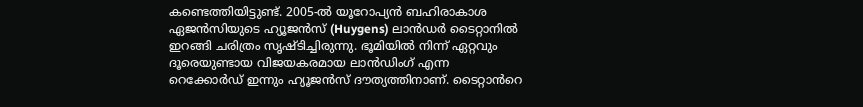കണ്ടെത്തിയിട്ടുണ്ട്. 2005-ൽ യൂറോപ്യൻ ബഹിരാകാശ ഏജൻസിയുടെ ഹ്യൂജൻസ് (Huygens) ലാൻഡർ ടൈറ്റാനിൽ ഇറങ്ങി ചരിത്രം സൃഷ്ടിച്ചിരുന്നു. ഭൂമിയിൽ നിന്ന് ഏറ്റവും ദൂരെയുണ്ടായ വിജയകരമായ ലാൻഡിംഗ് എന്ന റെക്കോർഡ് ഇന്നും ഹ്യൂജൻസ് ദൗത്യത്തിനാണ്. ടൈറ്റാൻറെ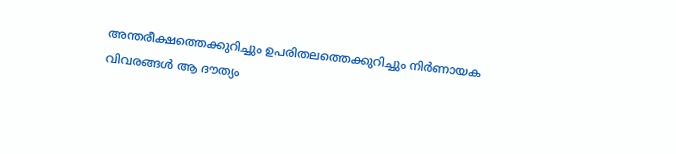അന്തരീക്ഷത്തെക്കുറിച്ചും ഉപരിതലത്തെക്കുറിച്ചും നിർണായക വിവരങ്ങൾ ആ ദൗത്യം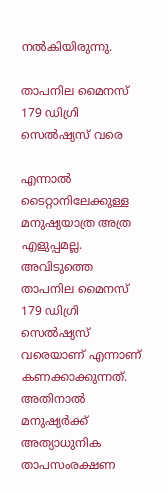നൽകിയിരുന്നു.

താപനില മൈനസ് 179 ഡിഗ്രി സെൽഷ്യസ് വരെ

എന്നാൽ ടൈറ്റാനിലേക്കുള്ള മനുഷ്യയാത്ര അത്ര എളുപ്പമല്ല. അവിടുത്തെ താപനില മൈനസ് 179 ഡിഗ്രി സെൽഷ്യസ് വരെയാണ് എന്നാണ് കണക്കാക്കുന്നത്. അതിനാൽ മനുഷ്യർക്ക് അത്യാധുനിക താപസംരക്ഷണ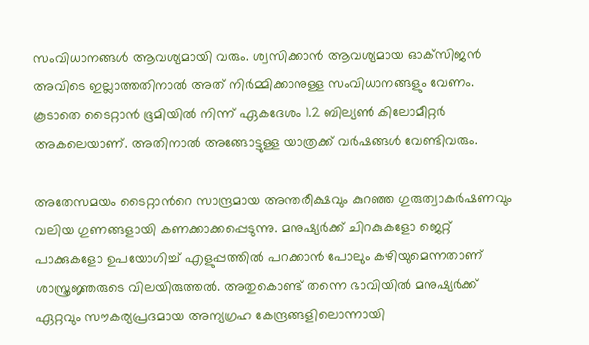സംവിധാനങ്ങൾ ആവശ്യമായി വരും. ശ്വസിക്കാൻ ആവശ്യമായ ഓക്‌സിജൻ അവിടെ ഇല്ലാത്തതിനാൽ അത് നിർമ്മിക്കാനുള്ള സംവിധാനങ്ങളും വേണം. കൂടാതെ ടൈറ്റാൻ ഭൂമിയിൽ നിന്ന് ഏകദേശം 1.2 ബില്യൺ കിലോമീറ്റർ അകലെയാണ്. അതിനാൽ അങ്ങോട്ടുള്ള യാത്രക്ക് വർഷങ്ങൾ വേണ്ടിവരും.

അതേസമയം ടൈറ്റാൻറെ സാന്ദ്രമായ അന്തരീക്ഷവും കുറഞ്ഞ ഗുരുത്വാകർഷണവും വലിയ ഗുണങ്ങളായി കണക്കാക്കപ്പെടുന്നു. മനുഷ്യർക്ക് ചിറകുകളോ ജെറ്റ് പാക്കുകളോ ഉപയോഗിച്ച് എളുപ്പത്തിൽ പറക്കാൻ പോലും കഴിയുമെന്നതാണ് ശാസ്ത്രജ്ഞരുടെ വിലയിരുത്തൽ. അതുകൊണ്ട് തന്നെ ഭാവിയിൽ മനുഷ്യർക്ക് ഏറ്റവും സൗകര്യപ്രദമായ അന്യഗ്രഹ കേന്ദ്രങ്ങളിലൊന്നായി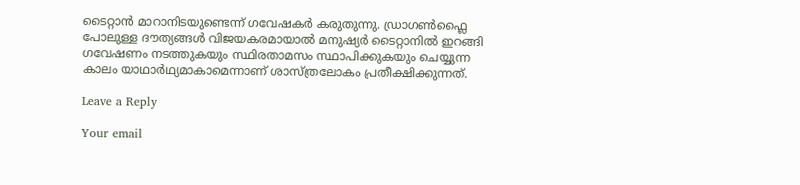ടൈറ്റാൻ മാറാനിടയുണ്ടെന്ന് ഗവേഷകർ കരുതുന്നു. ഡ്രാഗൺഫ്ലൈ പോലുള്ള ദൗത്യങ്ങൾ വിജയകരമായാൽ മനുഷ്യർ ടൈറ്റാനിൽ ഇറങ്ങി ഗവേഷണം നടത്തുകയും സ്ഥിരതാമസം സ്ഥാപിക്കുകയും ചെയ്യുന്ന കാലം യാഥാർഥ്യമാകാമെന്നാണ് ശാസ്ത്രലോകം പ്രതീക്ഷിക്കുന്നത്.

Leave a Reply

Your email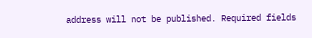address will not be published. Required fields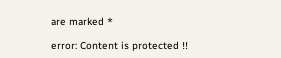are marked *

error: Content is protected !!